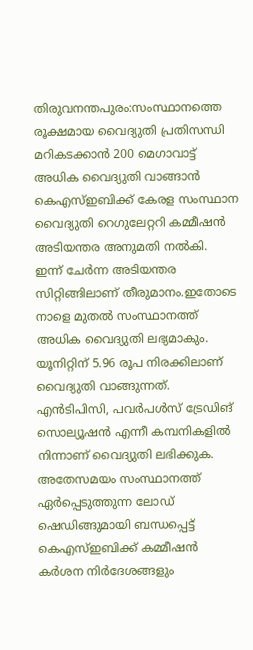തിരുവനന്തപുരം:സംസ്ഥാനത്തെ രൂക്ഷമായ വൈദ്യുതി പ്രതിസന്ധി മറികടക്കാൻ 200 മെഗാവാട്ട് അധിക വൈദ്യുതി വാങ്ങാൻ കെഎസ്ഇബിക്ക് കേരള സംസ്ഥാന വൈദ്യുതി റെഗുലേറ്ററി കമ്മീഷൻ അടിയന്തര അനുമതി നൽകി.
ഇന്ന് ചേർന്ന അടിയന്തര സിറ്റിങ്ങിലാണ് തീരുമാനം.ഇതോടെ നാളെ മുതൽ സംസ്ഥാനത്ത് അധിക വൈദ്യുതി ലഭ്യമാകും. യൂനിറ്റിന് 5.96 രൂപ നിരക്കിലാണ് വൈദ്യുതി വാങ്ങുന്നത്. എൻടിപിസി, പവർപൾസ് ട്രേഡിങ് സൊല്യൂഷൻ എന്നീ കമ്പനികളിൽ നിന്നാണ് വൈദ്യുതി ലഭിക്കുക.
അതേസമയം സംസ്ഥാനത്ത് ഏർപ്പെടുത്തുന്ന ലോഡ് ഷെഡിങ്ങുമായി ബന്ധപ്പെട്ട് കെഎസ്ഇബിക്ക് കമ്മീഷൻ കർശന നിർദേശങ്ങളും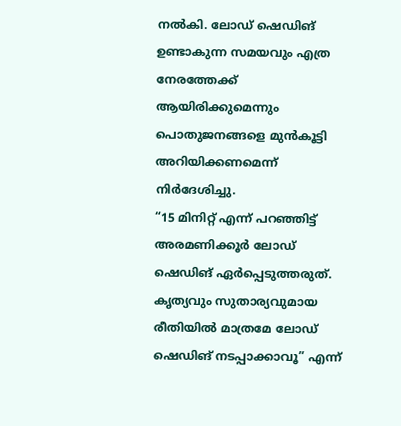നൽകി. ലോഡ് ഷെഡിങ് ഉണ്ടാകുന്ന സമയവും എത്ര നേരത്തേക്ക് ആയിരിക്കുമെന്നും പൊതുജനങ്ങളെ മുൻകൂട്ടി അറിയിക്കണമെന്ന് നിർദേശിച്ചു.
“15 മിനിറ്റ് എന്ന് പറഞ്ഞിട്ട് അരമണിക്കൂർ ലോഡ് ഷെഡിങ് ഏർപ്പെടുത്തരുത്. കൃത്യവും സുതാര്യവുമായ രീതിയിൽ മാത്രമേ ലോഡ് ഷെഡിങ് നടപ്പാക്കാവൂ” എന്ന്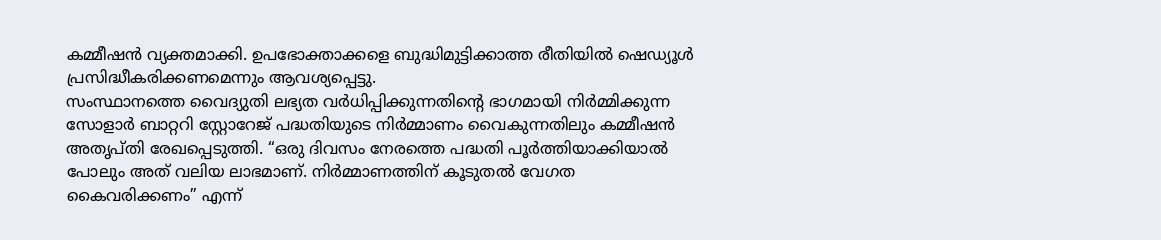കമ്മീഷൻ വ്യക്തമാക്കി. ഉപഭോക്താക്കളെ ബുദ്ധിമുട്ടിക്കാത്ത രീതിയിൽ ഷെഡ്യൂൾ പ്രസിദ്ധീകരിക്കണമെന്നും ആവശ്യപ്പെട്ടു.
സംസ്ഥാനത്തെ വൈദ്യുതി ലഭ്യത വർധിപ്പിക്കുന്നതിന്റെ ഭാഗമായി നിർമ്മിക്കുന്ന സോളാർ ബാറ്ററി സ്റ്റോറേജ് പദ്ധതിയുടെ നിർമ്മാണം വൈകുന്നതിലും കമ്മീഷൻ അതൃപ്തി രേഖപ്പെടുത്തി. “ഒരു ദിവസം നേരത്തെ പദ്ധതി പൂർത്തിയാക്കിയാൽ പോലും അത് വലിയ ലാഭമാണ്. നിർമ്മാണത്തിന് കൂടുതൽ വേഗത കൈവരിക്കണം” എന്ന്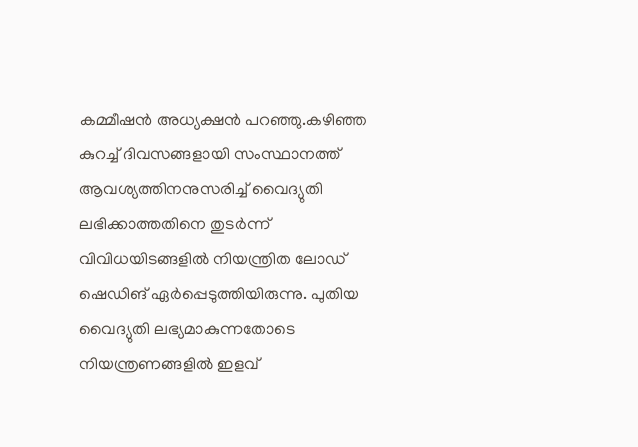കമ്മീഷൻ അധ്യക്ഷൻ പറഞ്ഞു.കഴിഞ്ഞ കുറച്ച് ദിവസങ്ങളായി സംസ്ഥാനത്ത് ആവശ്യത്തിനനുസരിച്ച് വൈദ്യുതി ലഭിക്കാത്തതിനെ തുടർന്ന് വിവിധയിടങ്ങളിൽ നിയന്ത്രിത ലോഡ് ഷെഡിങ് ഏർപ്പെടുത്തിയിരുന്നു. പുതിയ വൈദ്യുതി ലഭ്യമാകുന്നതോടെ നിയന്ത്രണങ്ങളിൽ ഇളവ്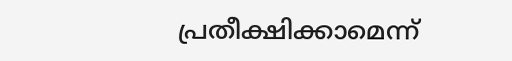പ്രതീക്ഷിക്കാമെന്ന്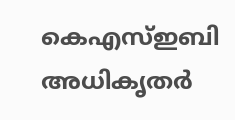കെഎസ്ഇബി അധികൃതർ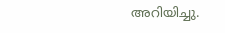അറിയിച്ചു.